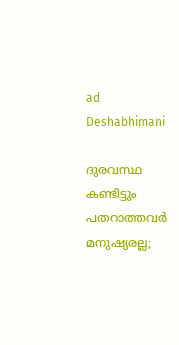ad
Deshabhimani

ദുരവസ്ഥ കണ്ടിട്ടും പതറാത്തവർ മനുഷ്യരല്ല;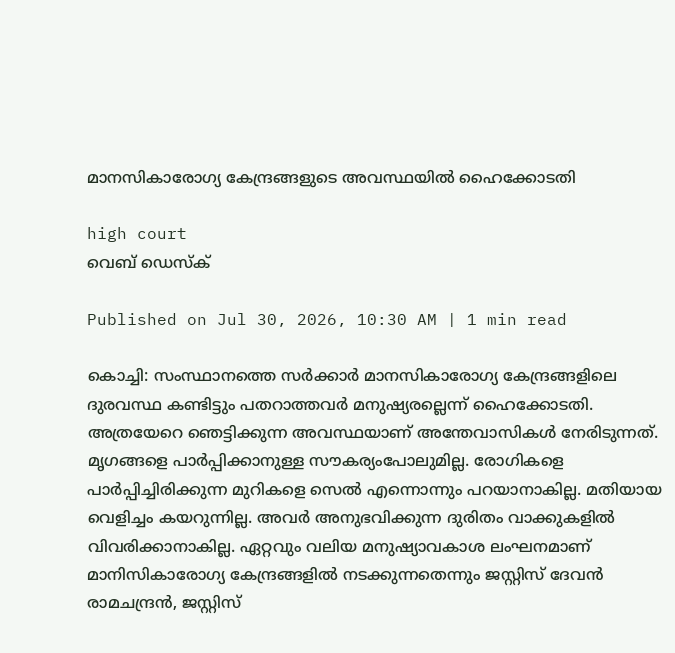മാനസികാരോഗ്യ കേന്ദ്രങ്ങളുടെ അവസ്ഥയിൽ ഹൈക്കോടതി

high court
വെബ് ഡെസ്ക്

Published on Jul 30, 2026, 10:30 AM | 1 min read

കൊച്ചി: സംസ്ഥാനത്തെ സർക്കാർ മാനസികാരോഗ്യ കേന്ദ്രങ്ങളിലെ ദുരവസ്ഥ കണ്ടിട്ടും പതറാത്തവർ മനുഷ്യരല്ലെന്ന് ഹൈക്കോടതി. അത്രയേറെ ഞെട്ടിക്കുന്ന അവസ്ഥയാണ് അന്തേവാസികൾ നേരിടുന്നത്. മൃഗങ്ങളെ പാർപ്പിക്കാനുള്ള സൗകര്യംപോലുമില്ല. രോഗികളെ പാർപ്പിച്ചിരിക്കുന്ന മുറികളെ സെൽ എന്നൊന്നും പറയാനാകില്ല. മതിയായ വെളിച്ചം കയറുന്നില്ല. അവർ അനുഭവിക്കുന്ന ദുരിതം വാക്കുകളിൽ വിവരിക്കാനാകില്ല. ഏറ്റവും വലിയ മനുഷ്യാവകാശ ലംഘനമാണ് മാനിസികാരോഗ്യ കേന്ദ്രങ്ങളിൽ നടക്കുന്നതെന്നും ജസ്റ്റിസ് ദേവൻ രാമചന്ദ്രൻ, ജസ്റ്റിസ്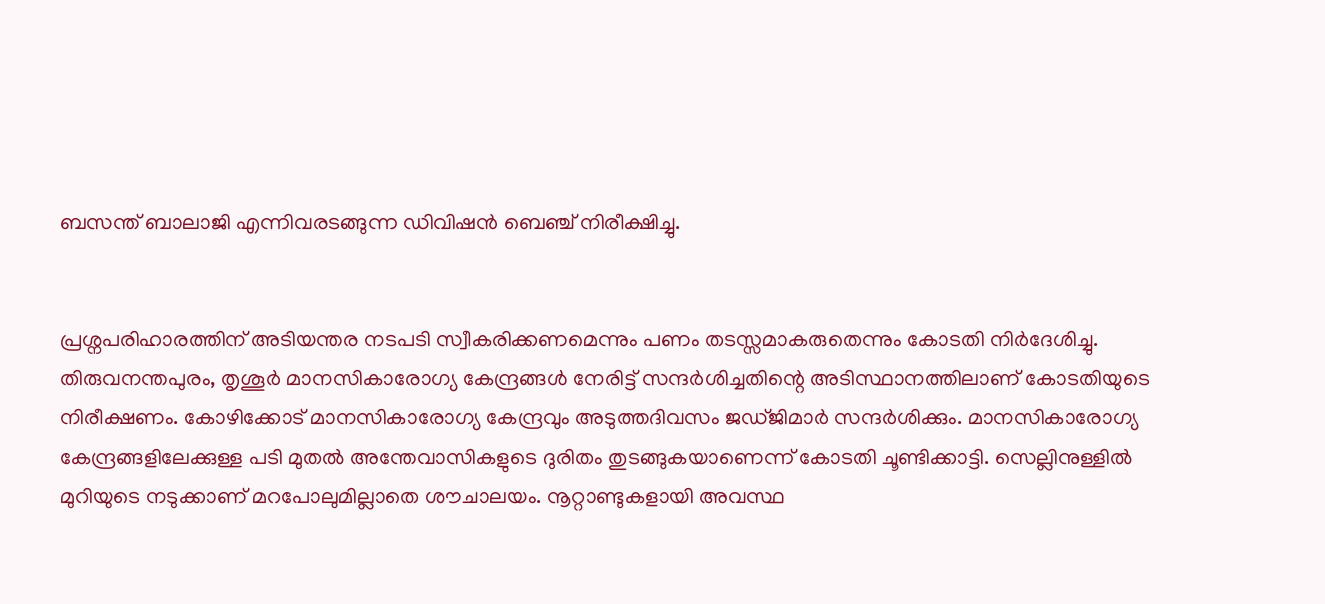ബസന്ത് ബാലാജി എന്നിവരടങ്ങുന്ന ഡിവിഷൻ ബെഞ്ച് നിരീക്ഷിച്ചു.


പ്രശ്നപരിഹാരത്തിന് അടിയന്തര നടപടി സ്വീകരിക്കണമെന്നും പണം തടസ്സമാകരുതെന്നും കോടതി നിർദേശിച്ചു. തിരുവനന്തപുരം, തൃശൂർ മാനസികാരോഗ്യ കേന്ദ്രങ്ങൾ നേരിട്ട് സന്ദർശിച്ചതിന്റെ അടിസ്ഥാനത്തിലാണ് കോടതിയുടെ നിരീക്ഷണം. കോഴിക്കോട് മാനസികാരോഗ്യ കേന്ദ്രവും അടുത്തദിവസം ജഡ്ജിമാർ സന്ദർശിക്കും. മാനസികാരോഗ്യ കേന്ദ്രങ്ങളിലേക്കുള്ള പടി മുതൽ അന്തേവാസികളുടെ ദുരിതം തുടങ്ങുകയാണെന്ന് കോടതി ചൂണ്ടിക്കാട്ടി. സെല്ലിനുള്ളിൽ മുറിയുടെ നടുക്കാണ് മറപോലുമില്ലാതെ ശൗചാലയം. നൂറ്റാണ്ടുകളായി അവസ്ഥ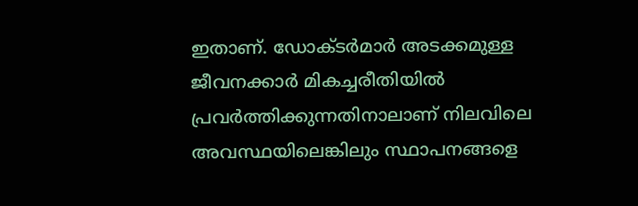ഇതാണ്. ഡോക്ടർമാർ അടക്കമുള്ള ജീവനക്കാർ മികച്ചരീതിയിൽ പ്രവർത്തിക്കുന്നതിനാലാണ് നിലവിലെ അവസ്ഥയിലെങ്കിലും സ്ഥാപനങ്ങളെ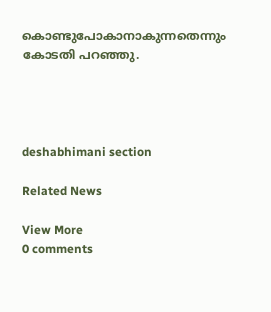കൊണ്ടുപോകാനാകുന്നതെന്നും കോടതി പറഞ്ഞു.




deshabhimani section

Related News

View More
0 comments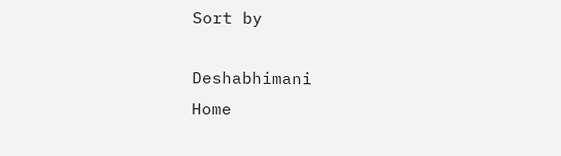Sort by

Deshabhimani
Home